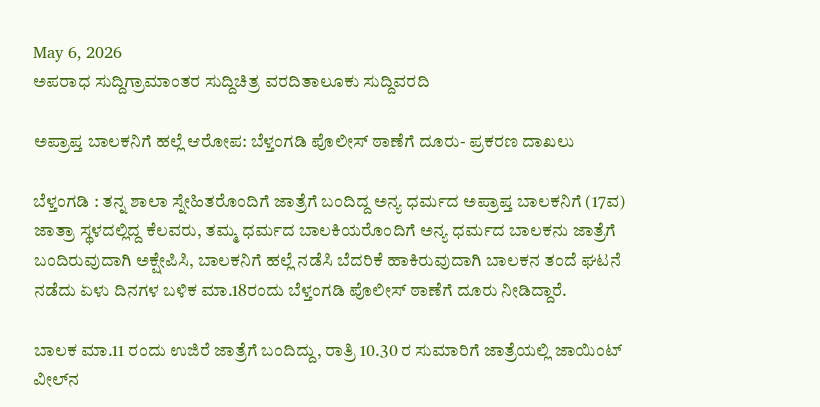May 6, 2026
ಅಪರಾಧ ಸುದ್ದಿಗ್ರಾಮಾಂತರ ಸುದ್ದಿಚಿತ್ರ ವರದಿತಾಲೂಕು ಸುದ್ದಿವರದಿ

ಅಪ್ರಾಪ್ತ ಬಾಲಕನಿಗೆ ಹಲ್ಲೆ ಆರೋಪ: ಬೆಳ್ತಂಗಡಿ ಪೊಲೀಸ್ ಠಾಣೆಗೆ ದೂರು- ಪ್ರಕರಣ ದಾಖಲು

ಬೆಳ್ತಂಗಡಿ : ತನ್ನ ಶಾಲಾ ಸ್ನೇಹಿತರೊಂದಿಗೆ ಜಾತ್ರೆಗೆ ಬಂದಿದ್ದ ಅನ್ಯ ಧರ್ಮದ ಅಪ್ರಾಪ್ತ ಬಾಲಕನಿಗೆ (17ವ) ಜಾತ್ರಾ ಸ್ಥಳದಲ್ಲಿದ್ದ ಕೆಲವರು, ತಮ್ಮ ಧರ್ಮದ ಬಾಲಕಿಯರೊಂದಿಗೆ ಅನ್ಯ ಧರ್ಮದ ಬಾಲಕನು ಜಾತ್ರೆಗೆ ಬಂದಿರುವುದಾಗಿ ಅಕ್ಷೇಪಿಸಿ, ಬಾಲಕನಿಗೆ ಹಲ್ಲೆ ನಡೆಸಿ ಬೆದರಿಕೆ ಹಾಕಿರುವುದಾಗಿ ಬಾಲಕನ ತಂದೆ ಘಟನೆ ನಡೆದು ಏಳು ದಿನಗಳ ಬಳಿಕ ಮಾ.18ರಂದು ಬೆಳ್ತಂಗಡಿ ಪೊಲೀಸ್ ಠಾಣೆಗೆ ದೂರು ನೀಡಿದ್ದಾರೆ.

ಬಾಲಕ ಮಾ.11 ರಂದು ಉಜಿರೆ ಜಾತ್ರೆಗೆ ಬಂದಿದ್ದು, ರಾತ್ರಿ 10.30 ರ ಸುಮಾರಿಗೆ ಜಾತ್ರೆಯಲ್ಲಿ ಜಾಯಿಂಟ್ ವೀಲ್‌ನ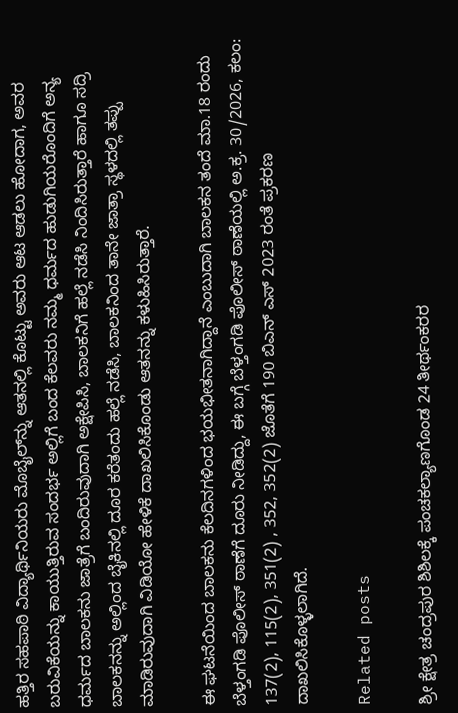ಹತ್ತಿರ ಸಹಪಾಠಿ ವಿದ್ಯಾರ್ಥಿನಿಯರು ಮೊಬೈಲ್‌ನ್ನು ಆತನಲ್ಲಿ ಕೊಟ್ಟು ಅವರು ಆಟ ಆಡಲು ಹೋದಾಗ, ಅವರ ಬರುವಿಕೆಯನ್ನು ಕಾಯುತ್ತಿರುವ ಸಂದರ್ಭ ಅಲ್ಲಿಗೆ ಬಂದ ಕೆಲವರು ನಮ್ಮ ಧರ್ಮದ ಹುಡುಗಿಯರೊಂದಿಗೆ ಅನ್ಯ ಧರ್ಮದ ಬಾಲಕನು ಜಾತ್ರೆಗೆ ಬಂದಿರುವುದಾಗಿ ಅಕ್ಷೇಪಿಸಿ, ಬಾಲಕನಿಗೆ ಹಲ್ಲೆ ನಡೆಸಿ ನಿಂದಿಸಿರುತ್ತಾರೆ ಹಾಗೂ ಸದ್ರಿ ಬಾಲಕನನ್ನು ಅಲ್ಲಿಂದ ಬೈಕಿನಲ್ಲಿ ದೂರ ಕರೆತಂದು ಹಲ್ಲೆ ನಡೆಸಿ, ಬಾಲಕನಿಂದ ತಾನೇ ಜಾತ್ರಾ ಸ್ಥಳದಲ್ಲಿ ತಪ್ಪು ಮಾಡಿರುವುದಾಗಿ ವಿಡಿಯೋ ಹೇಳಿಕೆ ದಾಖಲಿಸಿಕೊಂಡು ಆತನನ್ನು ಕಳುಹಿಸಿರುತ್ತಾರೆ.

ಈ ಘಟನೆಯಿಂದ ಬಾಲಕನು ಕೆಲದಿನಗಳಿಂದ ಭಯಭೀತನಾಗಿದ್ದಾನೆ ಎಂಬುದಾಗಿ ಬಾಲಕನ ತಂದೆ ಮಾ.18 ರಂದು ಬೆಳ್ತಂಗಡಿ ಪೊಲೀಸ್ ಠಾಣೆಗೆ ದೂರು ನೀಡಿದ್ದು, ಈ ಬಗ್ಗೆ ಬೆಳ್ತಂಗಡಿ ಪೊಲೀಸ್ ಠಾಣೆಯಲ್ಲಿ ಅ.ಕ್ರ. 30/2026, ಕಲಂ: 137(2), 115(2), 351(2) , 352, 352(2) ಜೊತೆಗೆ 190 ಬಿಎನ್ ಎಸ್ 2023 ರಂತೆ ಪ್ರಕರಣ ದಾಖಲಿಸಿಕೊಳ್ಳಲಾಗಿದೆ.

Related posts

ಶ್ರೀ ಕ್ಷೇತ್ರ ಚಂದ್ರಪುರ ಶಿಶಿಲಕ್ಕೆ ಪಂಚಕಲ್ಯಾಣಗೊಂಡ 24 ತೀರ್ಥಂಕರರ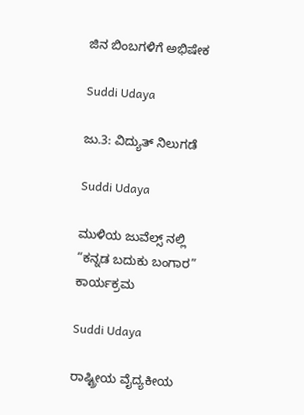ಜಿನ ಬಿಂಬಗಳಿಗೆ ಅಭಿಷೇಕ

Suddi Udaya

ಜು.3: ವಿದ್ಯುತ್ ನಿಲುಗಡೆ

Suddi Udaya

ಮುಳಿಯ ಜುವೆಲ್ಸ್ ನಲ್ಲಿ “ಕನ್ನಡ ಬದುಕು ಬಂಗಾರ” ಕಾರ್ಯಕ್ರಮ

Suddi Udaya

ರಾಷ್ಟ್ರೀಯ ವೈದ್ಯಕೀಯ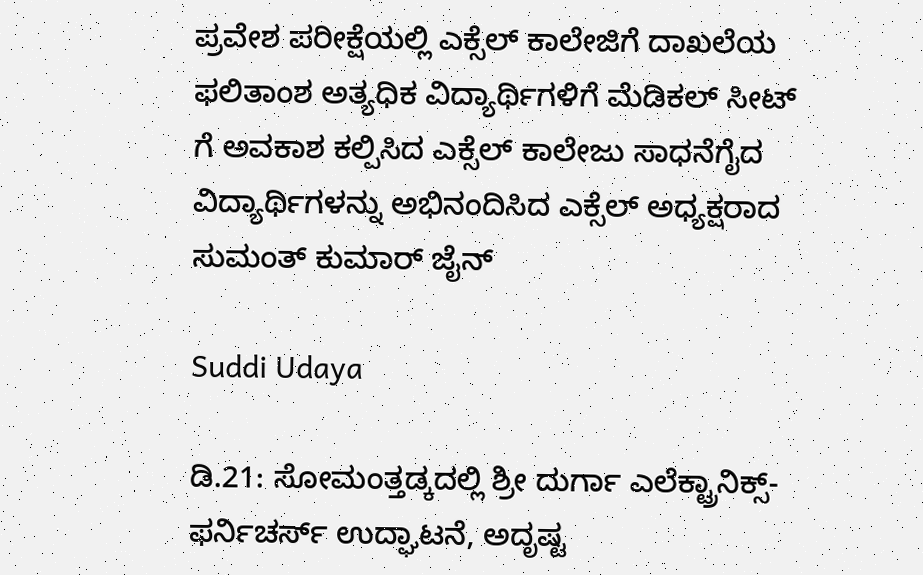ಪ್ರವೇಶ ಪರೀಕ್ಷೆಯಲ್ಲಿ ಎಕ್ಸೆಲ್ ಕಾಲೇಜಿಗೆ ದಾಖಲೆಯ ಫಲಿತಾಂಶ ಅತ್ಯಧಿಕ ವಿದ್ಯಾರ್ಥಿಗಳಿಗೆ ಮೆಡಿಕಲ್ ಸೀಟ್‌ ಗೆ ಅವಕಾಶ ಕಲ್ಪಿಸಿದ ಎಕ್ಸೆಲ್‌ ಕಾಲೇಜು ಸಾಧನೆಗೈದ ವಿದ್ಯಾರ್ಥಿಗಳನ್ನು ಅಭಿನಂದಿಸಿದ ಎಕ್ಸೆಲ್‌ ಅಧ್ಯಕ್ಷರಾದ ಸುಮಂತ್ ಕುಮಾರ್ ಜೈನ್‌

Suddi Udaya

ಡಿ.21: ಸೋಮಂತ್ತಡ್ಕದಲ್ಲಿ ಶ್ರೀ ದುರ್ಗಾ ಎಲೆಕ್ಟ್ರಾನಿಕ್ಸ್- ಫರ್ನಿಚರ್ಸ್ ಉದ್ಘಾಟನೆ, ಅದೃಷ್ಟ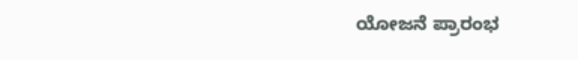ಯೋಜನೆ ಪ್ರಾರಂಭ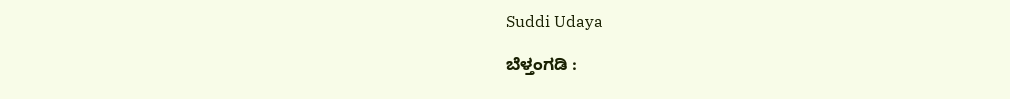Suddi Udaya

ಬೆಳ್ತಂಗಡಿ :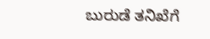ಬುರುಡೆ ತನಿಖೆಗೆ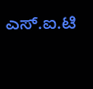ಎಸ್.ಐ.ಟಿ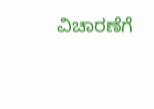ವಿಚಾರಣೆಗೆ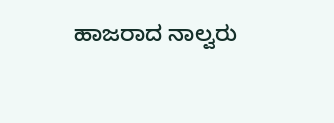ಹಾಜರಾದ ನಾಲ್ವರು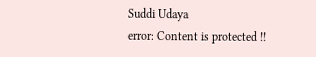Suddi Udaya
error: Content is protected !!